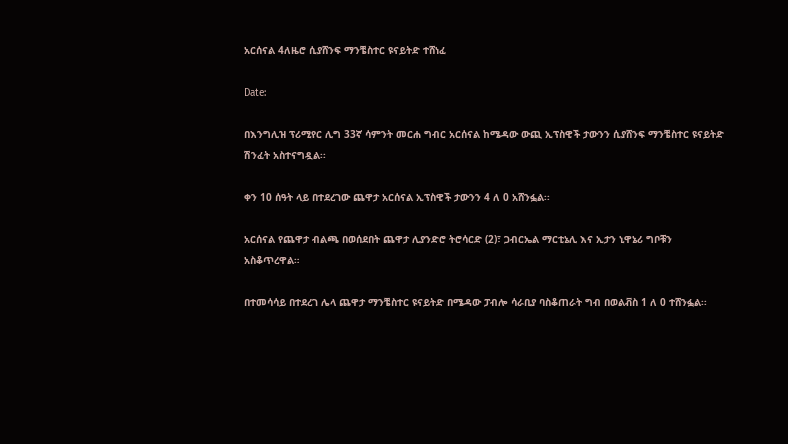አርሰናል 4ለዜሮ ሲያሸንፍ ማንቼስተር ዩናይትድ ተሸነፈ

Date:

በእንግሊዝ ፕሪሚየር ሊግ 33ኛ ሳምንት መርሐ ግብር አርሰናል ከሜዳው ውጪ ኢፕስዊች ታውንን ሲያሸንፍ ማንቼስተር ዩናይትድ ሽንፈት አስተናግዷል፡፡

ቀን 10 ሰዓት ላይ በተደረገው ጨዋታ አርሰናል ኢፕስዊች ታውንን 4 ለ 0 አሸንፏል፡፡

አርሰናል የጨዋታ ብልጫ በወሰደበት ጨዋታ ሊያንድሮ ትሮሳርድ (2)፣ ጋብርኤል ማርቲኔሊ እና ኢታን ኒዋኔሪ ግቦቹን አስቆጥረዋል።

በተመሳሳይ በተደረገ ሌላ ጨዋታ ማንቼስተር ዩናይትድ በሜዳው ፓብሎ ሳራቢያ ባስቆጠራት ግብ በወልቭስ 1 ለ 0 ተሸንፏል፡፡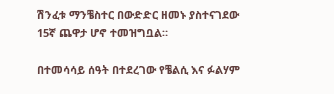ሽንፈቱ ማንቼስተር በውድድር ዘመኑ ያስተናገደው 15ኛ ጨዋታ ሆኖ ተመዝግቧል።

በተመሳሳይ ሰዓት በተደረገው የቼልሲ እና ፉልሃም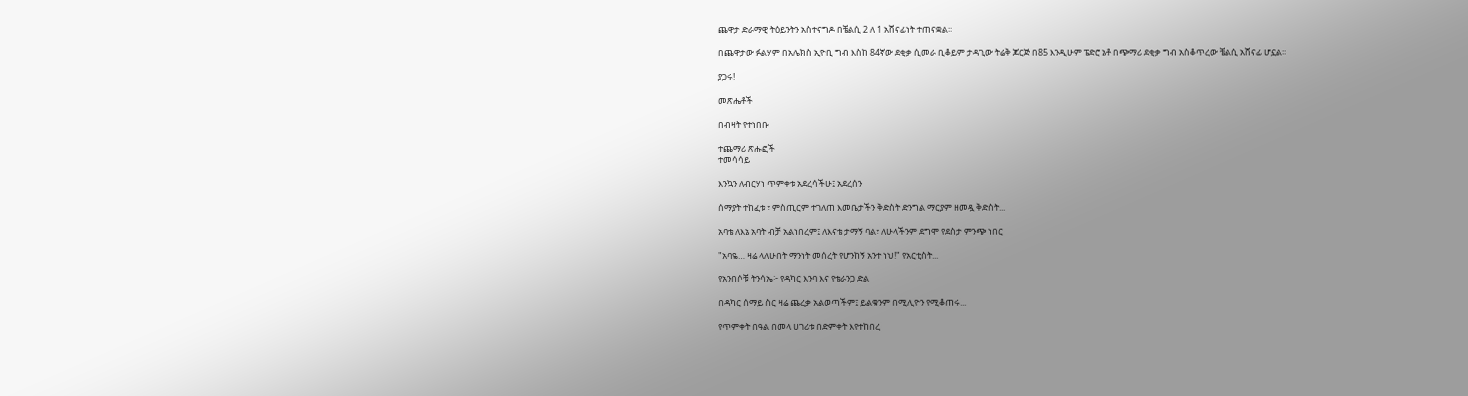ጨዋታ ድራማዊ ትዕይንትን አስተናግዶ በቼልሲ 2 ለ 1 አሸናፊነት ተጠናቋል፡፡

በጨዋታው ፉልሃም በአሌክስ ኢዮቢ ግብ እስከ 84ኛው ደቂቃ ሲመራ ቢቆይም ታዳጊው ትሬቅ ጆርጅ በ85 እንዲሁም ፔድሮ ኔቶ በጭማሪ ደቂቃ ግብ አስቆጥረው ቼልሲ አሸናፊ ሆኗል፡፡

ያጋሩ!

መጽሔቶች

በብዛት የተነበቡ

ተጨማሪ ጽሑፎች
ተመሳሳይ

እንኳን ለብርሃነ ጥምቀቱ አደረሳችሁ፤ አደረሰን

ሰማያት ተከፈቱ ፣ ምስጢርም ተገለጠ እመቤታችን ቅድስት ድንግል ማርያም ዘመዷ ቅድስት...

አባቴ ለእኔ አባት ብቻ አልነበረም፤ ለእናቴ ታማኝ ባል፣ ለሁላችንም ደግሞ የደስታ ምንጭ ነበር

"አባዬ… ዛሬ ላለሁበት ማንነት መሰረት የሆንከኝ አንተ ነህ!" የአርቲስት...

የአንበሶቹ ትንሳኤ፦ የዳካር እንባ እና የቴራንጋ ድል

በዳካር ሰማይ ስር ዛሬ ጨረቃ አልወጣችም፤ ይልቁንም በሚሊዮን የሚቆጠሩ...

የጥምቀት በዓል በመላ ሀገሪቱ በድምቀት እየተከበረ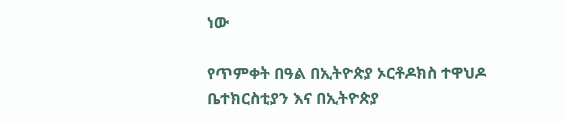ነው

የጥምቀት በዓል በኢትዮጵያ ኦርቶዶክስ ተዋህዶ ቤተክርስቲያን እና በኢትዮጵያ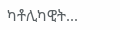ካቶሊካዊት...